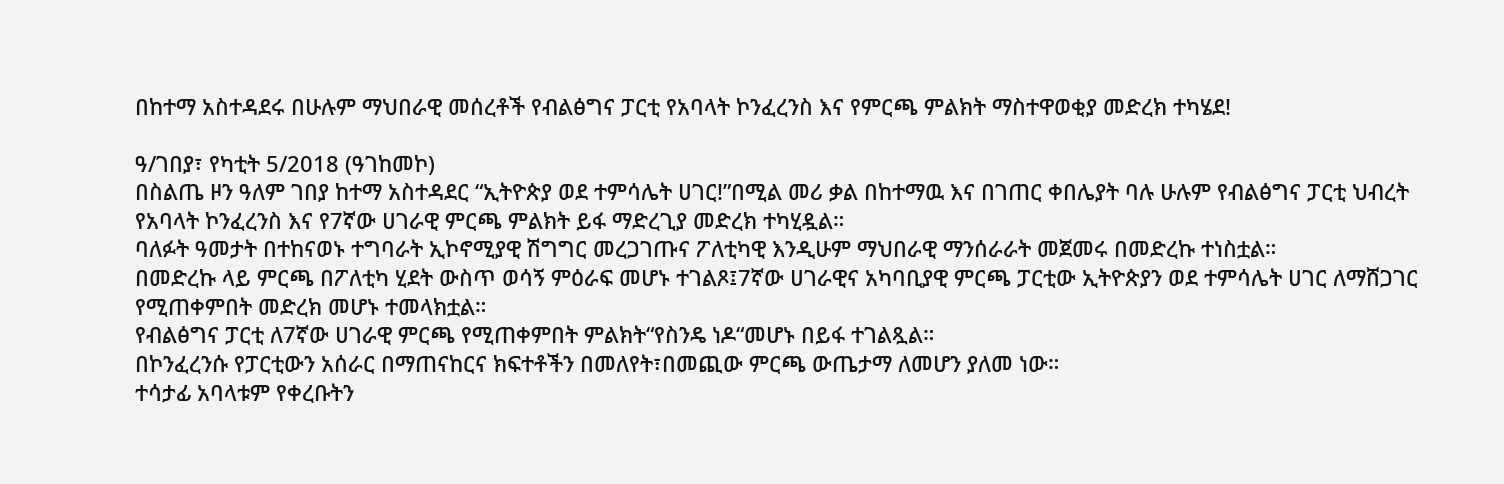በከተማ አስተዳደሩ በሁሉም ማህበራዊ መሰረቶች የብልፅግና ፓርቲ የአባላት ኮንፈረንስ እና የምርጫ ምልክት ማስተዋወቂያ መድረክ ተካሄደ!

ዓ/ገበያ፣ የካቲት 5/2018 (ዓገከመኮ)
በስልጤ ዞን ዓለም ገበያ ከተማ አስተዳደር “ኢትዮጵያ ወደ ተምሳሌት ሀገር!”በሚል መሪ ቃል በከተማዉ እና በገጠር ቀበሌያት ባሉ ሁሉም የብልፅግና ፓርቲ ህብረት የአባላት ኮንፈረንስ እና የ7ኛው ሀገራዊ ምርጫ ምልክት ይፋ ማድረጊያ መድረክ ተካሂዷል።
ባለፉት ዓመታት በተከናወኑ ተግባራት ኢኮኖሚያዊ ሽግግር መረጋገጡና ፖለቲካዊ እንዲሁም ማህበራዊ ማንሰራራት መጀመሩ በመድረኩ ተነስቷል።
በመድረኩ ላይ ምርጫ በፖለቲካ ሂደት ውስጥ ወሳኝ ምዕራፍ መሆኑ ተገልጾ፤7ኛው ሀገራዊና አካባቢያዊ ምርጫ ፓርቲው ኢትዮጵያን ወደ ተምሳሌት ሀገር ለማሸጋገር የሚጠቀምበት መድረክ መሆኑ ተመላክቷል።
የብልፅግና ፓርቲ ለ7ኛው ሀገራዊ ምርጫ የሚጠቀምበት ምልክት“የስንዴ ነዶ“መሆኑ በይፋ ተገልጿል።
በኮንፈረንሱ የፓርቲውን አሰራር በማጠናከርና ክፍተቶችን በመለየት፣በመጪው ምርጫ ውጤታማ ለመሆን ያለመ ነው።
ተሳታፊ አባላቱም የቀረቡትን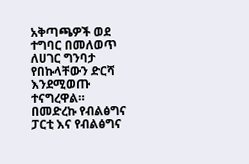አቅጣጫዎች ወደ ተግባር በመለወጥ ለሀገር ግንባታ የበኩላቸውን ድርሻ እንደሚወጡ ተናግረዋል።
በመድረኩ የብልፅግና ፓርቲ እና የብልፅግና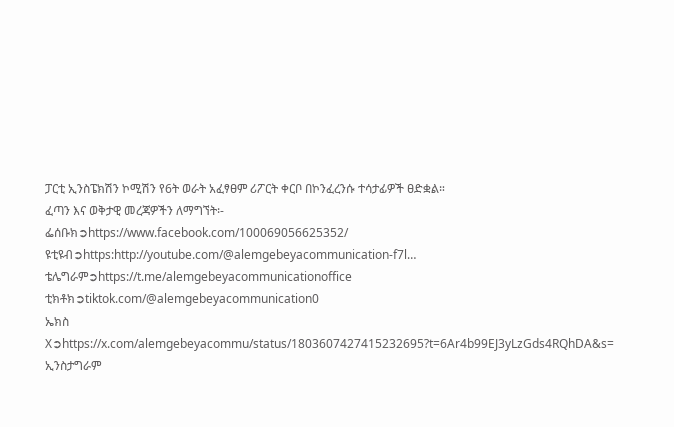ፓርቲ ኢንስፔክሽን ኮሚሽን የ6ት ወራት አፈፃፀም ሪፖርት ቀርቦ በኮንፈረንሱ ተሳታፊዎች ፀድቋል።
ፈጣን እና ወቅታዊ መረጃዎችን ለማግኘት፡-
ፌሰቡክ➲https://www.facebook.com/100069056625352/
ዩቲዩብ➲https:http://youtube.com/@alemgebeyacommunication-f7l…
ቴሌግራም➲https://t.me/alemgebeyacommunicationoffice
ቲክቶክ➲tiktok.com/@alemgebeyacommunication0
ኤክስ X➲https://x.com/alemgebeyacommu/status/1803607427415232695?t=6Ar4b99EJ3yLzGds4RQhDA&s=
ኢንስታግራም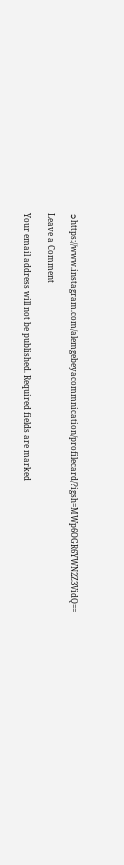➲https://www.instagram.com/alemgebeyacommnication/profilecard/?igsh=MWp6OGR6YWN2Z3VidQ==

Leave a Comment

Your email address will not be published. Required fields are marked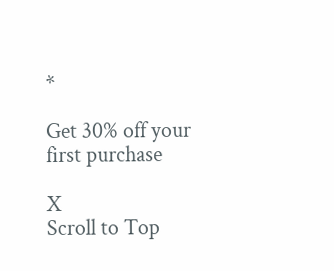*

Get 30% off your first purchase

X
Scroll to Top